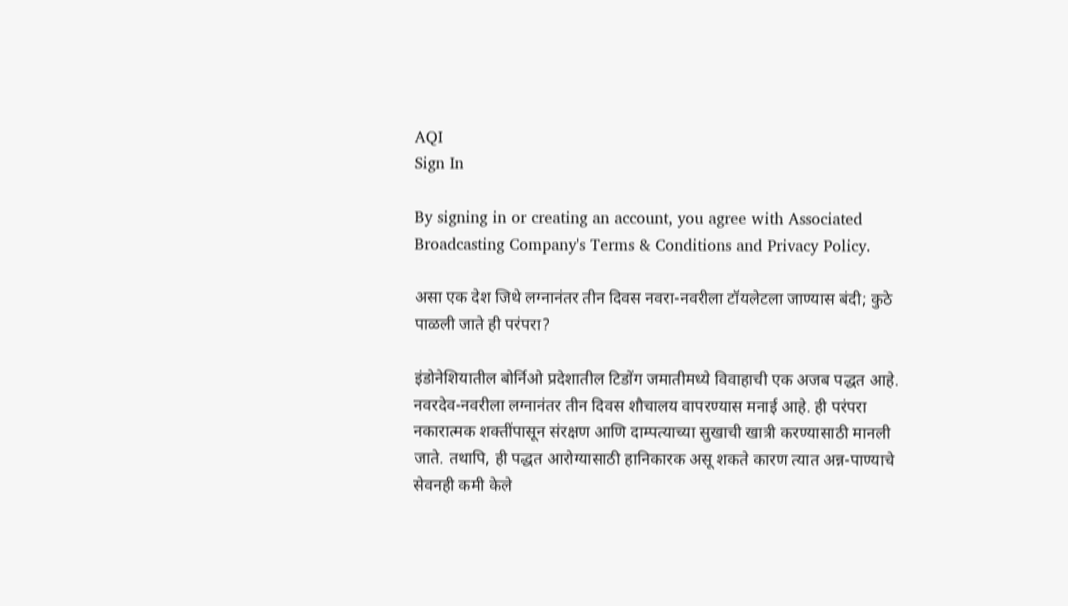AQI
Sign In

By signing in or creating an account, you agree with Associated Broadcasting Company's Terms & Conditions and Privacy Policy.

असा एक देश जिथे लग्नानंतर तीन दिवस नवरा-नवरीला टॉयलेटला जाण्यास बंदी; कुठे पाळली जाते ही परंपरा?

इंडोनेशियातील बोर्निओ प्रदेशातील टिडोंग जमातीमध्ये विवाहाची एक अजब पद्धत आहे. नवरदेव-नवरीला लग्नानंतर तीन दिवस शौचालय वापरण्यास मनाई आहे. ही परंपरा नकारात्मक शक्तींपासून संरक्षण आणि दाम्पत्याच्या सुखाची खात्री करण्यासाठी मानली जाते. तथापि, ही पद्धत आरोग्यासाठी हानिकारक असू शकते कारण त्यात अन्न-पाण्याचे सेवनही कमी केले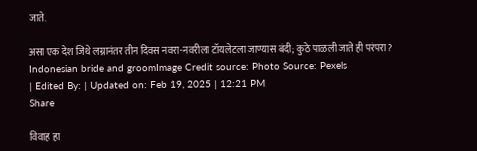जाते.

असा एक देश जिथे लग्नानंतर तीन दिवस नवरा-नवरीला टॉयलेटला जाण्यास बंदी; कुठे पाळली जाते ही परंपरा?
Indonesian bride and groomImage Credit source: Photo Source: Pexels
| Edited By: | Updated on: Feb 19, 2025 | 12:21 PM
Share

विवाह हा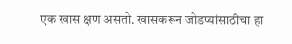एक खास क्षण असतो. खासकरून जोडप्यांसाठीचा हा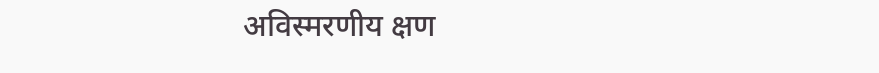अविस्मरणीय क्षण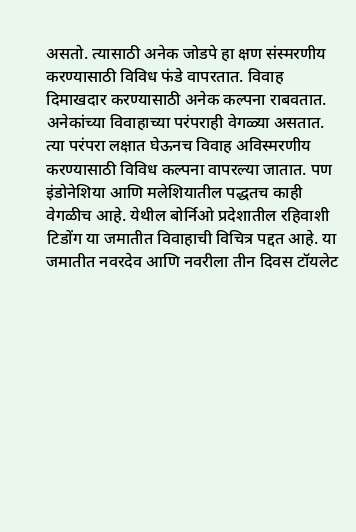असतो. त्यासाठी अनेक जोडपे हा क्षण संस्मरणीय करण्यासाठी विविध फंडे वापरतात. विवाह दिमाखदार करण्यासाठी अनेक कल्पना राबवतात. अनेकांच्या विवाहाच्या परंपराही वेगळ्या असतात. त्या परंपरा लक्षात घेऊनच विवाह अविस्मरणीय करण्यासाठी विविध कल्पना वापरल्या जातात. पण इंडोनेशिया आणि मलेशियातील पद्धतच काही वेगळीच आहे. येथील बोर्निओ प्रदेशातील रहिवाशी टिडोंग या जमातीत विवाहाची विचित्र पद्दत आहे. या जमातीत नवरदेव आणि नवरीला तीन दिवस टॉयलेट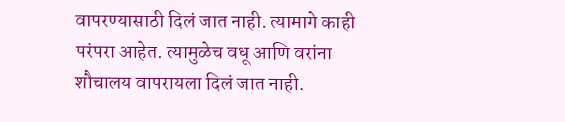वापरण्यासाठी दिलं जात नाही. त्यामागे काही परंपरा आहेत. त्यामुळेच वधू आणि वरांना शौचालय वापरायला दिलं जात नाही.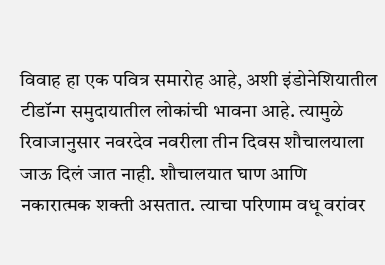विवाह हा एक पवित्र समारोह आहे, अशी इंडोनेशियातील टीडॉन्ग समुदायातील लोकांची भावना आहे. त्यामुळे रिवाजानुसार नवरदेव नवरीला तीन दिवस शौचालयाला जाऊ दिलं जात नाही. शौचालयात घाण आणि नकारात्मक शक्ती असतात. त्याचा परिणाम वधू वरांवर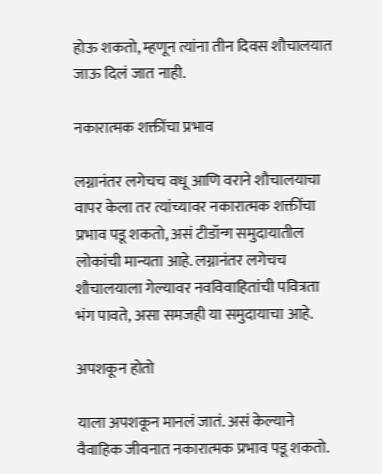होऊ शकतो, म्हणून त्यांना तीन दिवस शौचालयात जाऊ दिलं जात नाही.

नकारात्मक शक्तींचा प्रभाव

लग्नानंतर लगेचच वधू आणि वराने शौचालयाचा वापर केला तर त्यांच्यावर नकारात्मक शक्तींचा प्रभाव पडू शकतो, असं टीडॉन्ग समुदायातील लोकांची मान्यता आहे. लग्नानंतर लगेचच शौचालयाला गेल्यावर नवविवाहितांची पवित्रता भंग पावते, असा समजही या समुदायाचा आहे.

अपशकून होतो

याला अपशकून मानलं जातं. असं केल्याने वैवाहिक जीवनात नकारात्मक प्रभाव पडू शकतो.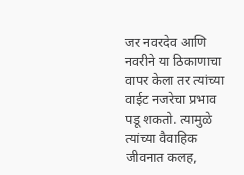जर नवरदेव आणि नवरीने या ठिकाणाचा वापर केला तर त्यांच्या वाईट नजरेचा प्रभाव पडू शकतो. त्यामुळे त्यांच्या वैवाहिक जीवनात कलह,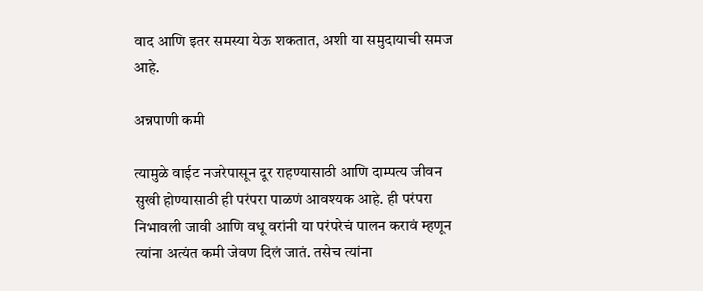वाद आणि इतर समस्या येऊ शकतात, अशी या समुदायाची समज आहे.

अन्नपाणी कमी

त्यामुळे वाईट नजरेपासून दूर राहण्यासाठी आणि दाम्पत्य जीवन सुखी होण्यासाठी ही परंपरा पाळणं आवश्यक आहे. ही परंपरा निभावली जावी आणि वधू वरांनी या परंपरेचं पालन करावं म्हणून त्यांना अत्यंत कमी जेवण दिलं जातं. तसेच त्यांना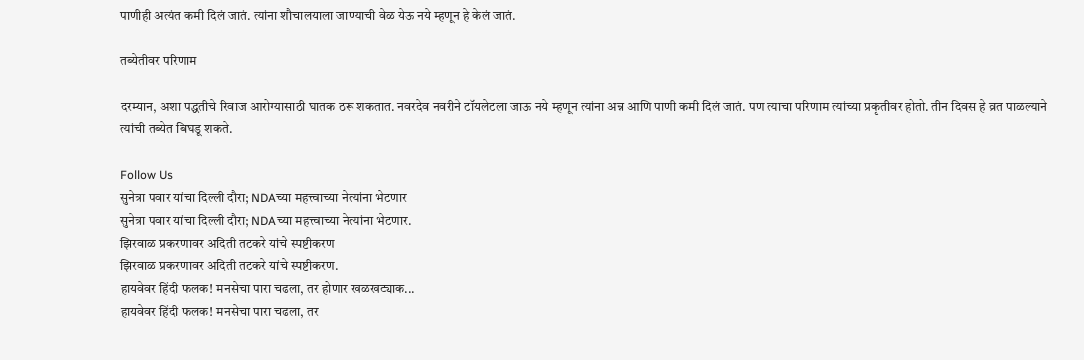पाणीही अत्यंत कमी दिलं जातं. त्यांना शौचालयाला जाण्याची वेळ येऊ नये म्हणून हे केलं जातं.

तब्येतीवर परिणाम

दरम्यान, अशा पद्धतीचे रिवाज आरोग्यासाठी घातक ठरू शकतात. नवरदेव नवरीने टॉयलेटला जाऊ नये म्हणून त्यांना अन्न आणि पाणी कमी दिलं जातं. पण त्याचा परिणाम त्यांच्या प्रकृतीवर होतो. तीन दिवस हे व्रत पाळल्याने त्यांची तब्येत बिघडू शकते.

Follow Us
सुनेत्रा पवार यांचा दिल्ली दौरा; NDAच्या महत्त्वाच्या नेत्यांना भेटणार
सुनेत्रा पवार यांचा दिल्ली दौरा; NDAच्या महत्त्वाच्या नेत्यांना भेटणार.
झिरवाळ प्रकरणावर अदिती तटकरे यांचे स्पष्टीकरण
झिरवाळ प्रकरणावर अदिती तटकरे यांचे स्पष्टीकरण.
हायवेवर हिंदी फलक! मनसेचा पारा चढला, तर होणार खळखट्याक...
हायवेवर हिंदी फलक! मनसेचा पारा चढला, तर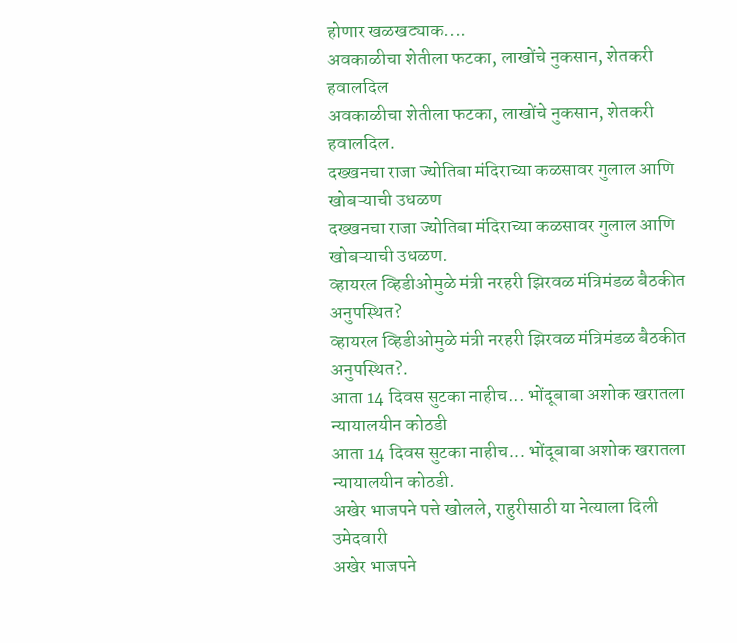होणार खळखट्याक....
अवकाळीचा शेतीला फटका, लाखोंचे नुकसान, शेतकरी हवालदिल
अवकाळीचा शेतीला फटका, लाखोंचे नुकसान, शेतकरी हवालदिल.
दख्खनचा राजा ज्योतिबा मंदिराच्या कळसावर गुलाल आणि खोबऱ्याची उधळण
दख्खनचा राजा ज्योतिबा मंदिराच्या कळसावर गुलाल आणि खोबऱ्याची उधळण.
व्हायरल व्हिडीओमुळे मंत्री नरहरी झिरवळ मंत्रिमंडळ बैठकीत अनुपस्थित?
व्हायरल व्हिडीओमुळे मंत्री नरहरी झिरवळ मंत्रिमंडळ बैठकीत अनुपस्थित?.
आता 14 दिवस सुटका नाहीच... भोंदूबाबा अशोक खरातला न्यायालयीन कोठडी
आता 14 दिवस सुटका नाहीच... भोंदूबाबा अशोक खरातला न्यायालयीन कोठडी.
अखेर भाजपने पत्ते खोलले, राहुरीसाठी या नेत्याला दिली उमेदवारी
अखेर भाजपने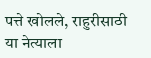पत्ते खोलले, राहुरीसाठी या नेत्याला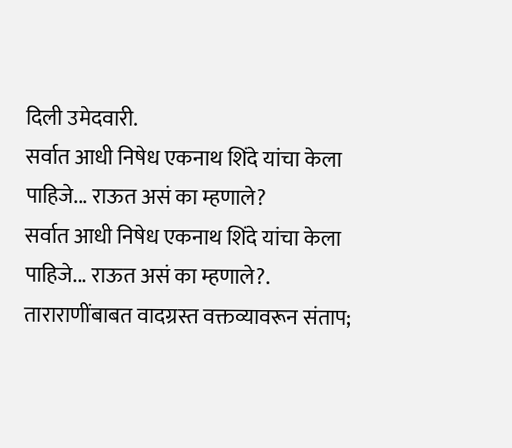दिली उमेदवारी.
सर्वात आधी निषेध एकनाथ शिंदे यांचा केला पाहिजे... राऊत असं का म्हणाले?
सर्वात आधी निषेध एकनाथ शिंदे यांचा केला पाहिजे... राऊत असं का म्हणाले?.
ताराराणींबाबत वादग्रस्त वक्तव्यावरून संताप;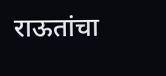राऊतांचा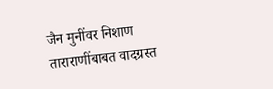जैन मुनींवर निशाण
ताराराणींबाबत वादग्रस्त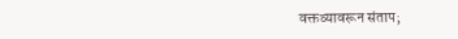वक्तव्यावरून संताप;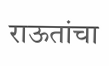राऊतांचा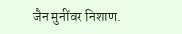जैन मुनींवर निशाण.